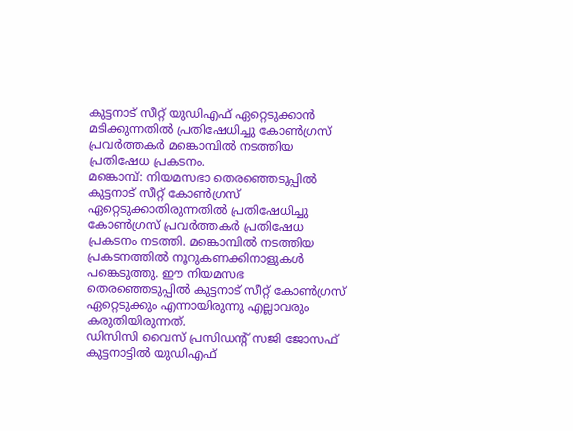കുട്ടനാട് സീറ്റ് യുഡിഎഫ് ഏറ്റെടുക്കാൻ മടിക്കുന്നതിൽ പ്രതിഷേധിച്ചു കോൺഗ്രസ് പ്രവർത്തകർ മങ്കൊമ്പിൽ നടത്തിയ പ്രതിഷേധ പ്രകടനം.
മങ്കൊമ്പ്: നിയമസഭാ തെരഞ്ഞെടുപ്പിൽ കുട്ടനാട് സീറ്റ് കോൺഗ്രസ് ഏറ്റെടുക്കാതിരുന്നതിൽ പ്രതിഷേധിച്ചു കോൺഗ്രസ് പ്രവർത്തകർ പ്രതിഷേധ പ്രകടനം നടത്തി. മങ്കൊമ്പിൽ നടത്തിയ പ്രകടനത്തിൽ നൂറുകണക്കിനാളുകൾ പങ്കെടുത്തു. ഈ നിയമസഭ തെരഞ്ഞെടുപ്പിൽ കുട്ടനാട് സീറ്റ് കോൺഗ്രസ് ഏറ്റെടുക്കും എന്നായിരുന്നു എല്ലാവരും കരുതിയിരുന്നത്.
ഡിസിസി വൈസ് പ്രസിഡന്റ് സജി ജോസഫ് കുട്ടനാട്ടിൽ യുഡിഎഫ്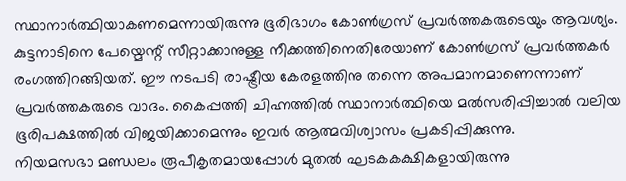സ്ഥാനാർത്ഥിയാകണമെന്നായിരുന്നു ഭൂരിഭാഗം കോൺഗ്രസ് പ്രവർത്തകരുടെയും ആവശ്യം. കുട്ടനാടിനെ പേയ്മെന്റ് സീറ്റാക്കാനുള്ള നീക്കത്തിനെതിരേയാണ് കോൺഗ്രസ് പ്രവർത്തകർ രംഗത്തിറങ്ങിയത്. ഈ നടപടി രാഷ്ട്രീയ കേരളത്തിനു തന്നെ അപമാനമാണെന്നാണ് പ്രവർത്തകരുടെ വാദം. കൈപ്പത്തി ചിഹ്നത്തിൽ സ്ഥാനാർത്ഥിയെ മൽസരിപ്പിച്ചാൽ വലിയ ഭൂരിപക്ഷത്തിൽ വിജയിക്കാമെന്നും ഇവർ ആത്മവിശ്വാസം പ്രകടിപ്പിക്കുന്നു.
നിയമസഭാ മണ്ഡലം രൂപീകൃതമായപ്പോൾ മുതൽ ഘടകകക്ഷികളായിരുന്നു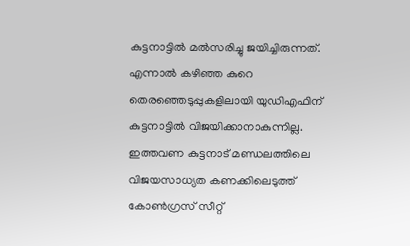കുട്ടനാട്ടിൽ മൽസരിച്ചു ജയിച്ചിരുന്നത്. എന്നാൽ കഴിഞ്ഞ കുറെ തെരഞ്ഞെടുപ്പുകളിലായി യുഡിഎഫിന് കുട്ടനാട്ടിൽ വിജയിക്കാനാകുന്നില്ല. ഇത്തവണ കുട്ടനാട് മണ്ഡലത്തിലെ വിജയസാധ്യത കണക്കിലെടുത്ത് കോൺഗ്രസ് സീറ്റ്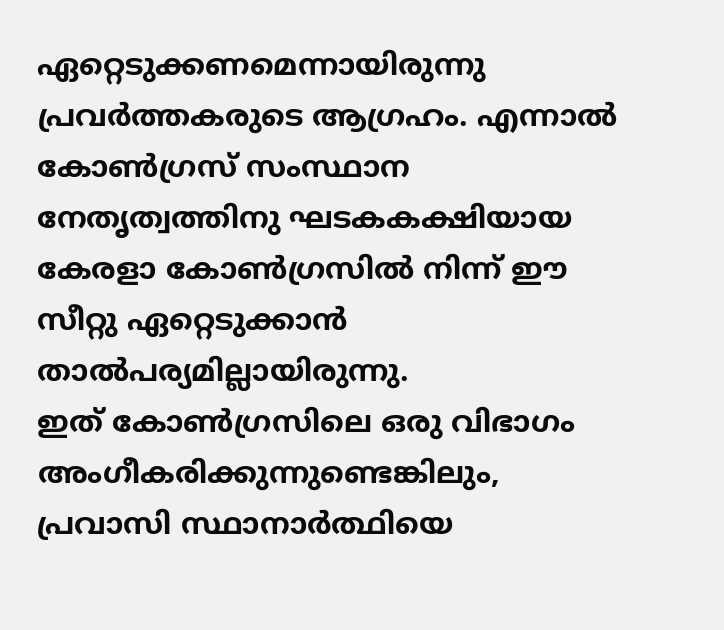ഏറ്റെടുക്കണമെന്നായിരുന്നു പ്രവർത്തകരുടെ ആഗ്രഹം. എന്നാൽ കോൺഗ്രസ് സംസ്ഥാന നേതൃത്വത്തിനു ഘടകകക്ഷിയായ കേരളാ കോൺഗ്രസിൽ നിന്ന് ഈ സീറ്റു ഏറ്റെടുക്കാൻ താൽപര്യമില്ലായിരുന്നു.
ഇത് കോൺഗ്രസിലെ ഒരു വിഭാഗം അംഗീകരിക്കുന്നുണ്ടെങ്കിലും, പ്രവാസി സ്ഥാനാർത്ഥിയെ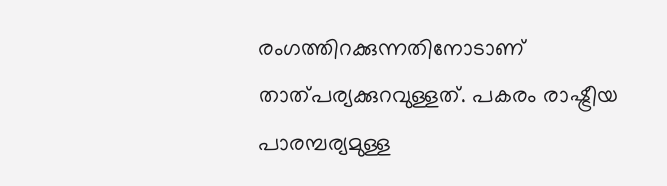രംഗത്തിറക്കുന്നതിനോടാണ് താത്പര്യക്കുറവുള്ളത്. പകരം രാഷ്ട്രീയ പാരമ്പര്യമുള്ള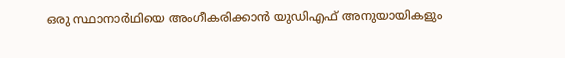ഒരു സ്ഥാനാർഥിയെ അംഗീകരിക്കാൻ യുഡിഎഫ് അനുയായികളും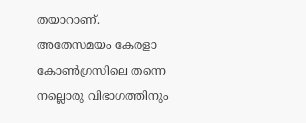തയാറാണ്.
അതേസമയം കേരളാ കോൺഗ്രസിലെ തന്നെ നല്ലൊരു വിഭാഗത്തിനും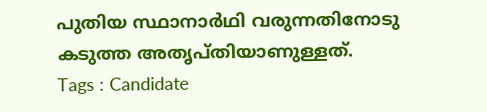പുതിയ സ്ഥാനാർഥി വരുന്നതിനോടു കടുത്ത അതൃപ്തിയാണുള്ളത്.
Tags : Candidate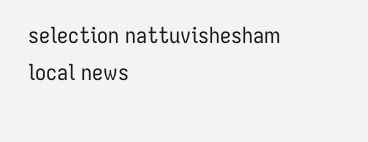selection nattuvishesham local news